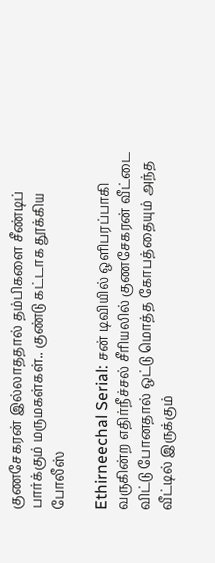குணசேகரன் இல்லாததால் தம்பிகளை சீண்டிப் பார்க்கும் மருமகள்கள்.. குண்டு கட்டாக தூக்கிய போலீஸ்

Ethirneechal Serial: சன் டிவியில் ஒளிபரப்பாகி வருகின்ற எதிர்நீச்சல் சீரியலில் குணசேகரன் வீட்டை விட்டு போனதால் ஒட்டு மொத்த கோபத்தையும் அந்த வீட்டில் இருக்கும்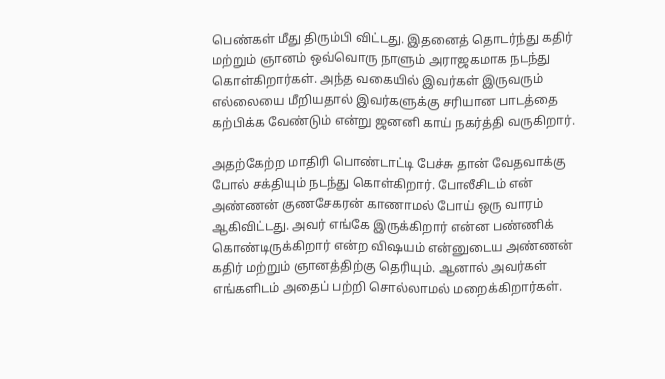பெண்கள் மீது திரும்பி விட்டது. இதனைத் தொடர்ந்து கதிர் மற்றும் ஞானம் ஒவ்வொரு நாளும் அராஜகமாக நடந்து கொள்கிறார்கள். அந்த வகையில் இவர்கள் இருவரும் எல்லையை மீறியதால் இவர்களுக்கு சரியான பாடத்தை கற்பிக்க வேண்டும் என்று ஜனனி காய் நகர்த்தி வருகிறார்.

அதற்கேற்ற மாதிரி பொண்டாட்டி பேச்சு தான் வேதவாக்கு போல் சக்தியும் நடந்து கொள்கிறார். போலீசிடம் என் அண்ணன் குணசேகரன் காணாமல் போய் ஒரு வாரம் ஆகிவிட்டது. அவர் எங்கே இருக்கிறார் என்ன பண்ணிக் கொண்டிருக்கிறார் என்ற விஷயம் என்னுடைய அண்ணன் கதிர் மற்றும் ஞானத்திற்கு தெரியும். ஆனால் அவர்கள் எங்களிடம் அதைப் பற்றி சொல்லாமல் மறைக்கிறார்கள்.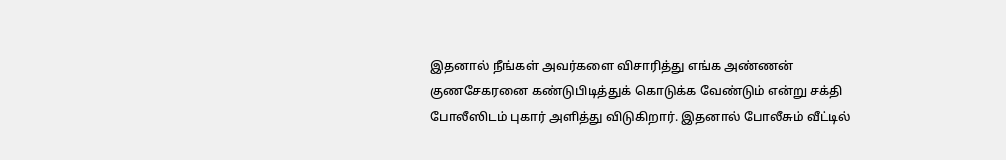இதனால் நீங்கள் அவர்களை விசாரித்து எங்க அண்ணன் குணசேகரனை கண்டுபிடித்துக் கொடுக்க வேண்டும் என்று சக்தி போலீஸிடம் புகார் அளித்து விடுகிறார். இதனால் போலீசும் வீட்டில்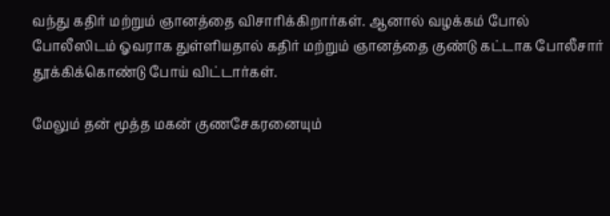வந்து கதிர் மற்றும் ஞானத்தை விசாரிக்கிறார்கள். ஆனால் வழக்கம் போல் போலீஸிடம் ஓவராக துள்ளியதால் கதிர் மற்றும் ஞானத்தை குண்டு கட்டாக போலீசார் தூக்கிக்கொண்டு போய் விட்டார்கள்.

மேலும் தன் மூத்த மகன் குணசேகரனையும்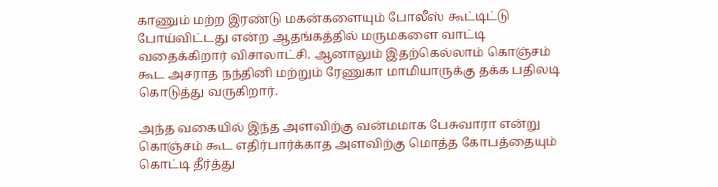காணும் மற்ற இரண்டு மகன்களையும் போலீஸ் கூட்டிட்டு போய்விட்டது என்ற ஆதங்கத்தில் மருமகளை வாட்டி வதைக்கிறார் விசாலாட்சி. ஆனாலும் இதற்கெல்லாம் கொஞ்சம் கூட அசராத நந்தினி மற்றும் ரேணுகா மாமியாருக்கு தக்க பதிலடி கொடுத்து வருகிறார்.

அந்த வகையில் இந்த அளவிற்கு வன்மமாக பேசுவாரா என்று கொஞ்சம் கூட எதிர்பார்க்காத அளவிற்கு மொத்த கோபத்தையும் கொட்டி தீர்த்து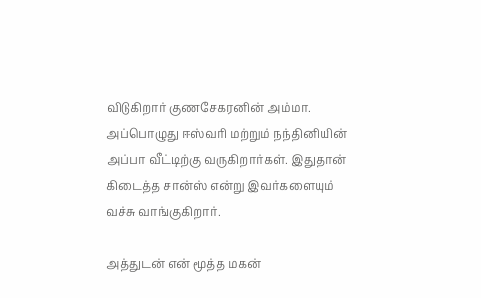விடுகிறார் குணசேகரனின் அம்மா. அப்பொழுது ஈஸ்வரி மற்றும் நந்தினியின் அப்பா வீட்டிற்கு வருகிறார்கள். இதுதான் கிடைத்த சான்ஸ் என்று இவர்களையும் வச்சு வாங்குகிறார்.

அத்துடன் என் மூத்த மகன்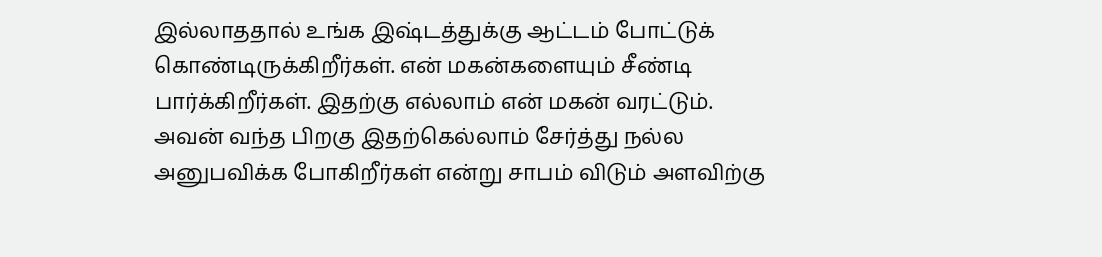இல்லாததால் உங்க இஷ்டத்துக்கு ஆட்டம் போட்டுக் கொண்டிருக்கிறீர்கள். என் மகன்களையும் சீண்டி பார்க்கிறீர்கள். இதற்கு எல்லாம் என் மகன் வரட்டும். அவன் வந்த பிறகு இதற்கெல்லாம் சேர்த்து நல்ல அனுபவிக்க போகிறீர்கள் என்று சாபம் விடும் அளவிற்கு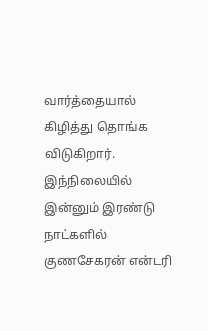வார்த்தையால் கிழித்து தொங்க விடுகிறார். இந்நிலையில் இன்னும் இரண்டு நாட்களில் குணசேகரன் என்டரி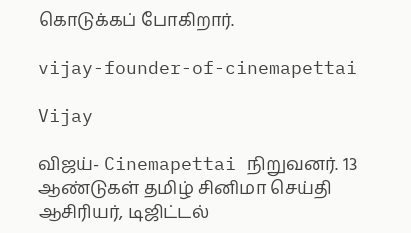கொடுக்கப் போகிறார்.

vijay-founder-of-cinemapettai

Vijay

விஜய்- Cinemapettai நிறுவனர். 13 ஆண்டுகள் தமிழ் சினிமா செய்தி ஆசிரியர், டிஜிட்டல்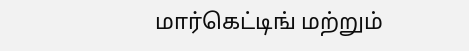மார்கெட்டிங் மற்றும்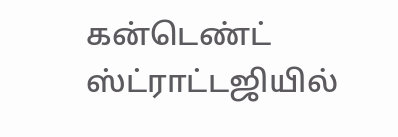கன்டெண்ட் ஸ்ட்ராட்டஜியில்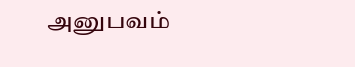அனுபவம்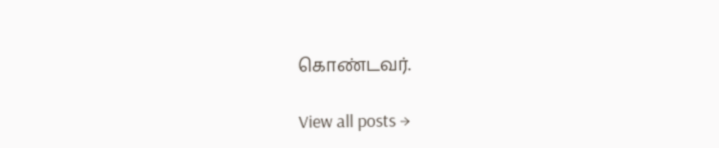கொண்டவர்.

View all posts →